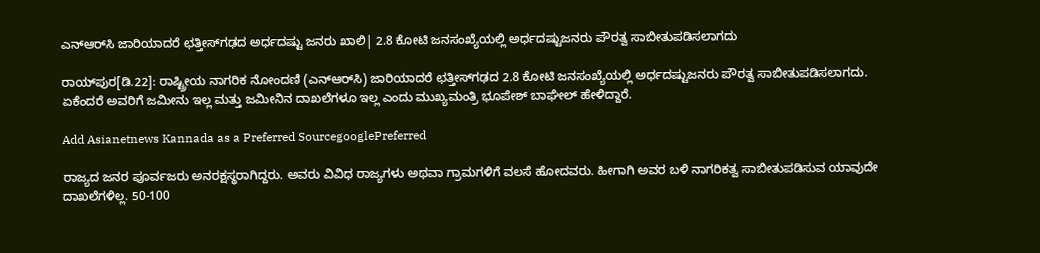ಎನ್‌ಆರ್‌ಸಿ ಜಾರಿಯಾದರೆ ಛತ್ತೀಸ್‌ಗಢದ ಅರ್ಧದಷ್ಟು ಜನರು ಖಾಲಿ| 2.8 ಕೋಟಿ ಜನಸಂಖ್ಯೆಯಲ್ಲಿ ಅರ್ಧದಷ್ಟುಜನರು ಪೌರತ್ವ ಸಾಬೀತುಪಡಿಸಲಾಗದು

ರಾಯ್‌ಪುರ[ಡಿ.22]: ರಾಷ್ಟ್ರೀಯ ನಾಗರಿಕ ನೋಂದಣಿ (ಎನ್‌ಆರ್‌ಸಿ) ಜಾರಿಯಾದರೆ ಛತ್ತೀಸ್‌ಗಢದ 2.8 ಕೋಟಿ ಜನಸಂಖ್ಯೆಯಲ್ಲಿ ಅರ್ಧದಷ್ಟುಜನರು ಪೌರತ್ವ ಸಾಬೀತುಪಡಿಸಲಾಗದು. ಏಕೆಂದರೆ ಅವರಿಗೆ ಜಮೀನು ಇಲ್ಲ ಮತ್ತು ಜಮೀನಿನ ದಾಖಲೆಗಳೂ ಇಲ್ಲ ಎಂದು ಮುಖ್ಯಮಂತ್ರಿ ಭೂಪೇಶ್‌ ಬಾಘೇಲ್‌ ಹೇಳಿದ್ದಾರೆ.

Add Asianetnews Kannada as a Preferred SourcegooglePreferred

ರಾಜ್ಯದ ಜನರ ಪೂರ್ವಜರು ಅನರಕ್ಷಸ್ಥರಾಗಿದ್ದರು. ಅವರು ವಿವಿಧ ರಾಜ್ಯಗಳು ಅಥವಾ ಗ್ರಾಮಗಳಿಗೆ ವಲಸೆ ಹೋದವರು. ಹೀಗಾಗಿ ಅವರ ಬಳಿ ನಾಗರಿಕತ್ವ ಸಾಬೀತುಪಡಿಸುವ ಯಾವುದೇ ದಾಖಲೆಗಳಿಲ್ಲ. 50-100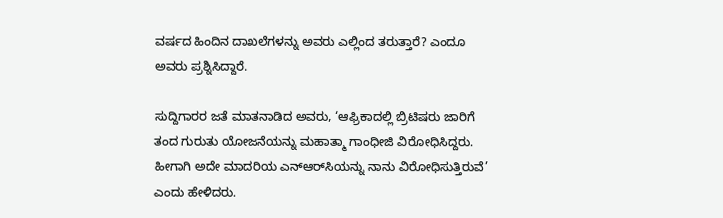ವರ್ಷದ ಹಿಂದಿನ ದಾಖಲೆಗಳನ್ನು ಅವರು ಎಲ್ಲಿಂದ ತರುತ್ತಾರೆ? ಎಂದೂ ಅವರು ಪ್ರಶ್ನಿಸಿದ್ದಾರೆ.

ಸುದ್ದಿಗಾರರ ಜತೆ ಮಾತನಾಡಿದ ಅವರು, ‘ಆಫ್ರಿಕಾದಲ್ಲಿ ಬ್ರಿಟಿಷರು ಜಾರಿಗೆ ತಂದ ಗುರುತು ಯೋಜನೆಯನ್ನು ಮಹಾತ್ಮಾ ಗಾಂಧೀಜಿ ವಿರೋಧಿಸಿದ್ದರು. ಹೀಗಾಗಿ ಅದೇ ಮಾದರಿಯ ಎನ್‌ಆರ್‌ಸಿಯನ್ನು ನಾನು ವಿರೋಧಿಸುತ್ತಿರುವೆ’ ಎಂದು ಹೇಳಿದರು.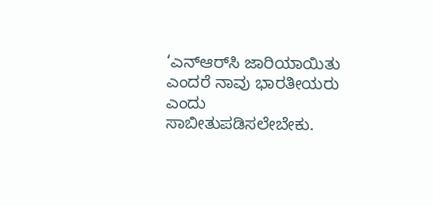‘ಎನ್‌ಆರ್‌ಸಿ ಜಾರಿಯಾಯಿತು ಎಂದರೆ ನಾವು ಭಾರತೀಯರು ಎಂದು ಸಾಬೀತುಪಡಿಸಲೇಬೇಕು.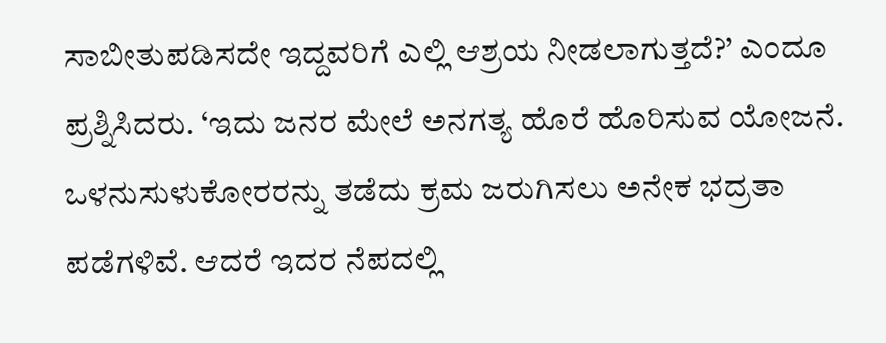ಸಾಬೀತುಪಡಿಸದೇ ಇದ್ದವರಿಗೆ ಎಲ್ಲಿ ಆಶ್ರಯ ನೀಡಲಾಗುತ್ತದೆ?’ ಎಂದೂ ಪ್ರಶ್ನಿಸಿದರು. ‘ಇದು ಜನರ ಮೇಲೆ ಅನಗತ್ಯ ಹೊರೆ ಹೊರಿಸುವ ಯೋಜನೆ. ಒಳನುಸುಳುಕೋರರನ್ನು ತಡೆದು ಕ್ರಮ ಜರುಗಿಸಲು ಅನೇಕ ಭದ್ರತಾ ಪಡೆಗಳಿವೆ. ಆದರೆ ಇದರ ನೆಪದಲ್ಲಿ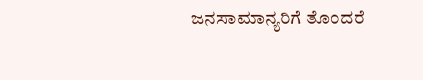ಜನಸಾಮಾನ್ಯರಿಗೆ ತೊಂದರೆ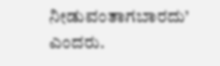ನೀಡುವಂತಾಗಬಾರದು’ ಎಂದರು.